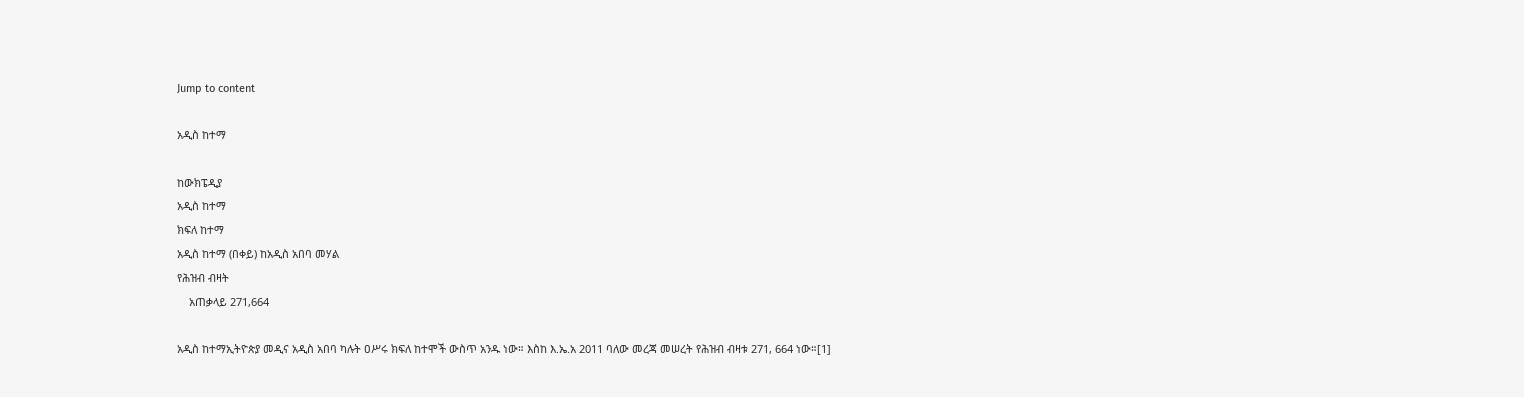Jump to content

አዲስ ከተማ

ከውክፔዲያ
አዲስ ከተማ
ክፍለ ከተማ
አዲስ ከተማ (በቀይ) ከአዲስ አበባ መሃል
የሕዝብ ብዛት
    አጠቃላይ 271,664

አዲስ ከተማኢትዮጵያ መዲና አዲስ አበባ ካሉት ዐሥሩ ክፍለ ከተሞች ውስጥ አንዱ ነው። እስከ እ.ኤ.አ 2011 ባለው መረጃ መሠረት የሕዝብ ብዛቱ 271, 664 ነው።[1]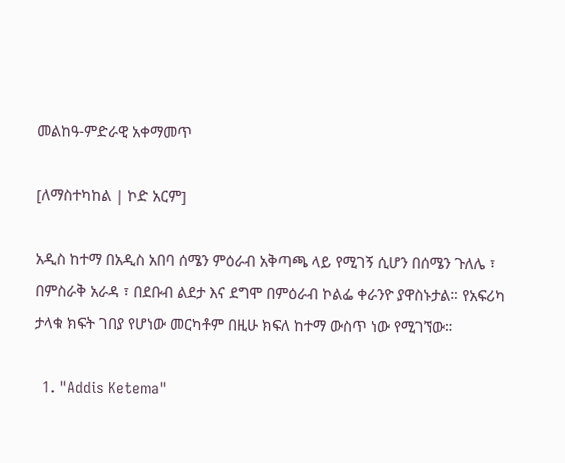መልከዓ-ምድራዊ አቀማመጥ

[ለማስተካከል | ኮድ አርም]

አዲስ ከተማ በአዲስ አበባ ሰሜን ምዕራብ አቅጣጫ ላይ የሚገኝ ሲሆን በሰሜን ጉለሌ ፣ በምስራቅ አራዳ ፣ በደቡብ ልደታ እና ደግሞ በምዕራብ ኮልፌ ቀራንዮ ያዋስኑታል። የአፍሪካ ታላቁ ክፍት ገበያ የሆነው መርካቶም በዚሁ ክፍለ ከተማ ውስጥ ነው የሚገኘው።

  1. "Addis Ketema"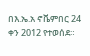በእ.ኤ.አ ኖቬምበር 24 ቀን 2012 የተወሰደ።